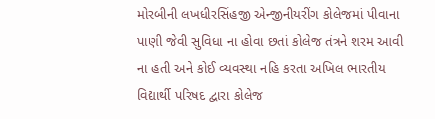મોરબીની લખધીરસિંહજી એન્જીનીયરીંગ કોલેજમાં પીવાના પાણી જેવી સુવિધા ના હોવા છતાં કોલેજ તંત્રને શરમ આવી ના હતી અને કોઈ વ્યવસ્થા નહિ કરતા અખિલ ભારતીય વિદ્યાર્થી પરિષદ દ્વારા કોલેજ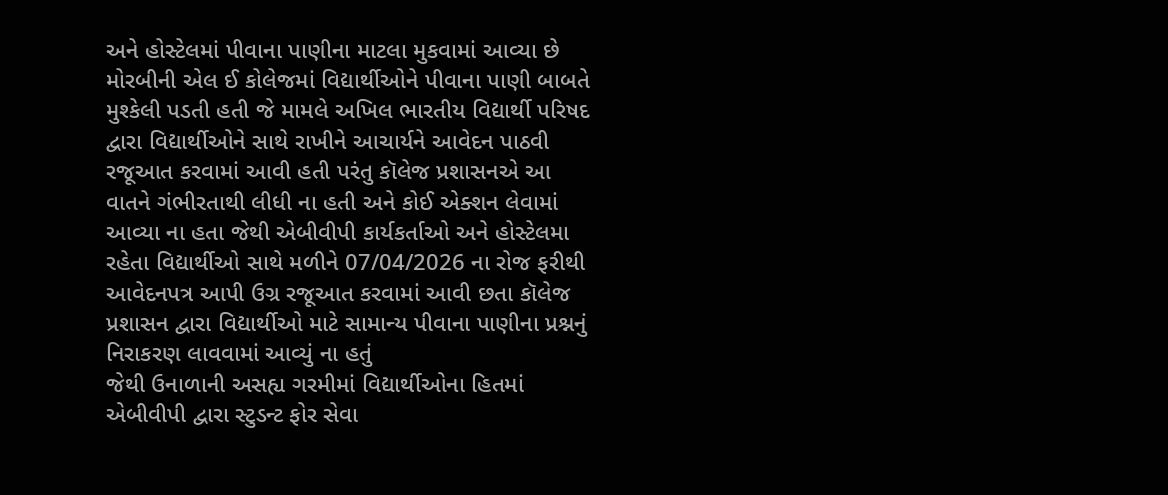અને હોસ્ટેલમાં પીવાના પાણીના માટલા મુકવામાં આવ્યા છે
મોરબીની એલ ઈ કોલેજમાં વિદ્યાર્થીઓને પીવાના પાણી બાબતે મુશ્કેલી પડતી હતી જે મામલે અખિલ ભારતીય વિદ્યાર્થી પરિષદ દ્વારા વિદ્યાર્થીઓને સાથે રાખીને આચાર્યને આવેદન પાઠવી રજૂઆત કરવામાં આવી હતી પરંતુ કૉલેજ પ્રશાસનએ આ વાતને ગંભીરતાથી લીધી ના હતી અને કોઈ એક્શન લેવામાં આવ્યા ના હતા જેથી એબીવીપી કાર્યકર્તાઓ અને હોસ્ટેલમા રહેતા વિદ્યાર્થીઓ સાથે મળીને 07/04/2026 ના રોજ ફરીથી આવેદનપત્ર આપી ઉગ્ર રજૂઆત કરવામાં આવી છતા કૉલેજ પ્રશાસન દ્વારા વિદ્યાર્થીઓ માટે સામાન્ય પીવાના પાણીના પ્રશ્નનું નિરાકરણ લાવવામાં આવ્યું ના હતું
જેથી ઉનાળાની અસહ્ય ગરમીમાં વિદ્યાર્થીઓના હિતમાં એબીવીપી દ્વારા સ્ટુડન્ટ ફોર સેવા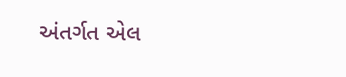અંતર્ગત એલ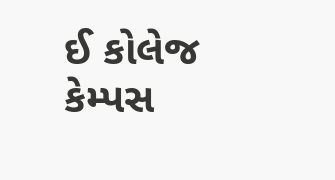ઈ કોલેજ કેમ્પસ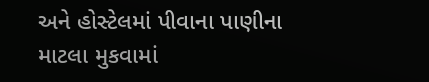અને હોસ્ટેલમાં પીવાના પાણીના માટલા મુકવામાં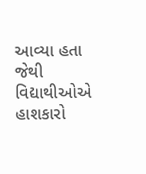આવ્યા હતા જેથી વિદ્યાથીઓએ હાશકારો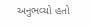અનુભવ્યો હતો